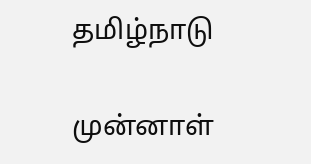தமிழ்நாடு

முன்னாள்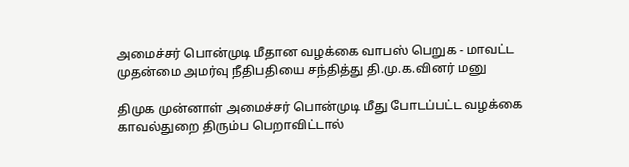அமைச்சர் பொன்முடி மீதான வழக்கை வாபஸ் பெறுக - மாவட்ட முதன்மை அமர்வு நீதிபதியை சந்தித்து தி.மு.க.வினர் மனு

திமுக முன்னாள் அமைச்சர் பொன்முடி மீது போடப்பட்ட வழக்கை காவல்துறை திரும்ப பெறாவிட்டால்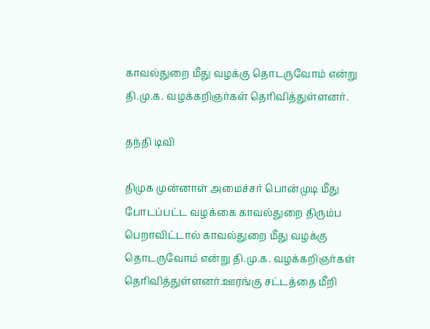காவல்துறை மீது வழக்கு தொடருவோம் என்று தி.மு.க. வழக்கறிஞர்கள் தெரிவித்துள்ளனர்.

தந்தி டிவி

திமுக முன்னாள் அமைச்சர் பொன்முடி மீது போடப்பட்ட வழக்கை காவல்துறை திரும்ப பெறாவிட்டால் காவல்துறை மீது வழக்கு தொடருவோம் என்று தி.மு.க. வழக்கறிஞர்கள் தெரிவித்துள்ளனர்.ஊரங்கு சட்டத்தை மீறி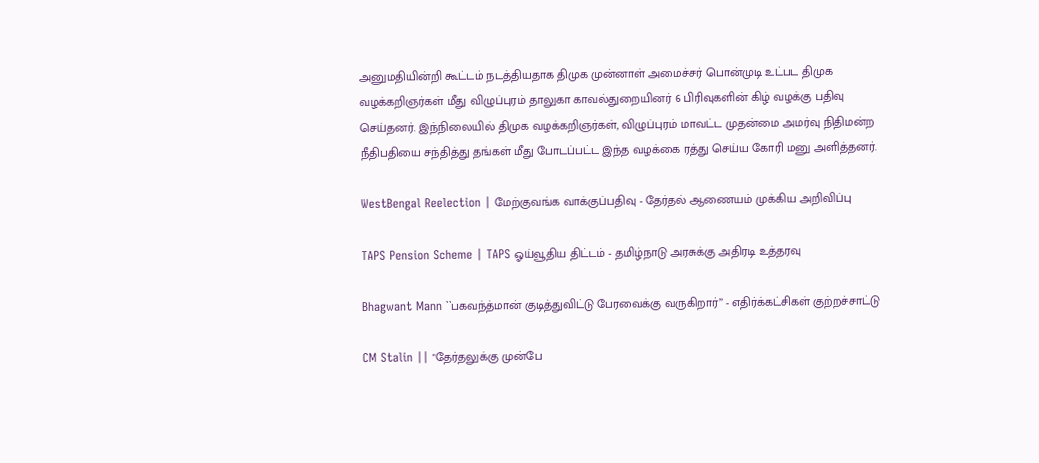அனுமதியின்றி கூட்டம் நடத்தியதாக திமுக முன்னாள் அமைச்சர் பொன்முடி உட்பட திமுக வழக்கறிஞர்கள் மீது விழுப்புரம் தாலுகா காவல்துறையினர் 6 பிரிவுகளின் கிழ் வழக்கு பதிவு செய்தனர். இந்நிலையில் திமுக வழக்கறிஞர்கள், விழுப்புரம் மாவட்ட முதன்மை அமர்வு நிதிமன்ற நீதிபதியை சந்தித்து தங்கள் மீது போடப்பட்ட இந்த வழக்கை ரத்து செய்ய கோரி மனு அளித்தனர்.

WestBengal Reelection | மேற்குவங்க வாக்குப்பதிவு - தேர்தல் ஆணையம் முக்கிய அறிவிப்பு

TAPS Pension Scheme | TAPS ஓய்வூதிய திட்டம் - தமிழ்நாடு அரசுக்கு அதிரடி உத்தரவு

Bhagwant Mann ``பகவந்த்மான் குடித்துவிட்டு பேரவைக்கு வருகிறார்’’ - எதிர்க்கட்சிகள் குற்றச்சாட்டு

CM Stalin || "தேர்தலுக்கு முன்பே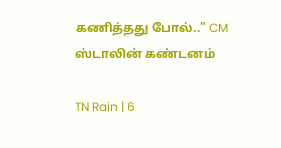கணித்தது போல்.." CM ஸ்டாலின் கண்டனம்

TN Rain | 6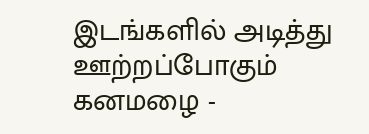இடங்களில் அடித்து ஊற்றப்போகும் கனமழை -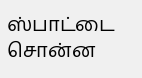ஸ்பாட்டை சொன்ன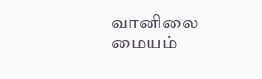வானிலை மையம்